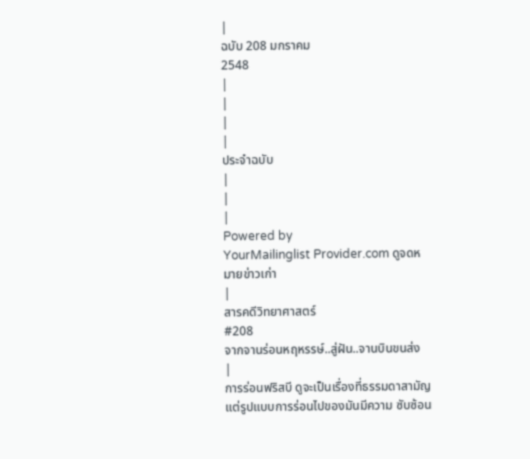|
ฉบับ 208 มกราคม
2548
|
|
|
|
ประจำฉบับ
|
|
|
Powered by
YourMailinglist Provider.com ดูจดหมายข่าวเก่า
|
สารคดีวิทยาศาสตร์
#208
จากจานร่อนหฤหรรษ์..สู่ฝัน..จานบินขนส่ง
|
การร่อนฟริสบี ดูจะเป็นเรื่องที่ธรรมดาสามัญ
แต่รูปแบบการร่อนไปของมันมีความ ซับซ้อน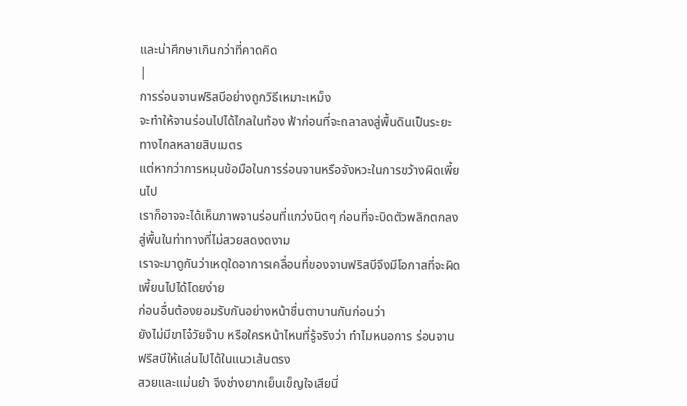และน่าศึกษาเกินกว่าที่คาดคิด
|
การร่อนจานฟริสบีอย่างถูกวิธีเหมาะเหม็ง
จะทำให้จานร่อนไปได้ไกลในท้อง ฟ้าก่อนที่จะถลาลงสู่พื้นดินเป็นระยะทางไกลหลายสิบเมตร
แต่หากว่าการหมุนข้อมือในการร่อนจานหรือจังหวะในการขว้างผิดเพี้ยนไป
เราก็อาจจะได้เห็นภาพจานร่อนที่แกว่งนิดๆ ก่อนที่จะบิดตัวพลิกตกลงสู่พื้นในท่าทางที่ไม่สวยสดงดงาม
เราจะมาดูกันว่าเหตุใดอาการเคลื่อนที่ของจานฟริสบีจึงมีโอกาสที่จะผิดเพี้ยนไปได้โดยง่าย
ก่อนอื่นต้องยอมรับกันอย่างหน้าชื่นตาบานกันก่อนว่า
ยังไม่มีขาโจ๋วัยจ๊าบ หรือใครหน้าไหนที่รู้จริงว่า ทำไมหนอการ ร่อนจานฟริสบีให้แล่นไปได้ในแนวเส้นตรง
สวยและแม่นยำ จึงช่างยากเย็นเข็ญใจเสียนี่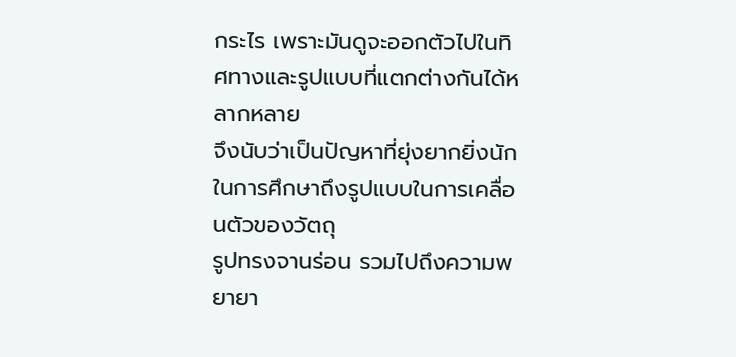กระไร เพราะมันดูจะออกตัวไปในทิศทางและรูปแบบที่แตกต่างกันได้หลากหลาย
จึงนับว่าเป็นปัญหาที่ยุ่งยากยิ่งนักในการศึกษาถึงรูปแบบในการเคลื่อนตัวของวัตถุ
รูปทรงจานร่อน รวมไปถึงความพยายา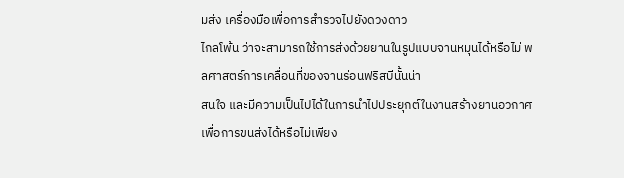มส่ง เครื่องมือเพื่อการสำรวจไปยังดวงดาว
ไกลโพ้น ว่าจะสามารถใช้การส่งด้วยยานในรูปแบบจานหมุนได้หรือไม่ พลศาสตร์การเคลื่อนที่ของจานร่อนฟริสบีนั้นน่า
สนใจ และมีความเป็นไปได้ในการนำไปประยุกต์ในงานสร้างยานอวกาศเพื่อการขนส่งได้หรือไม่เพียง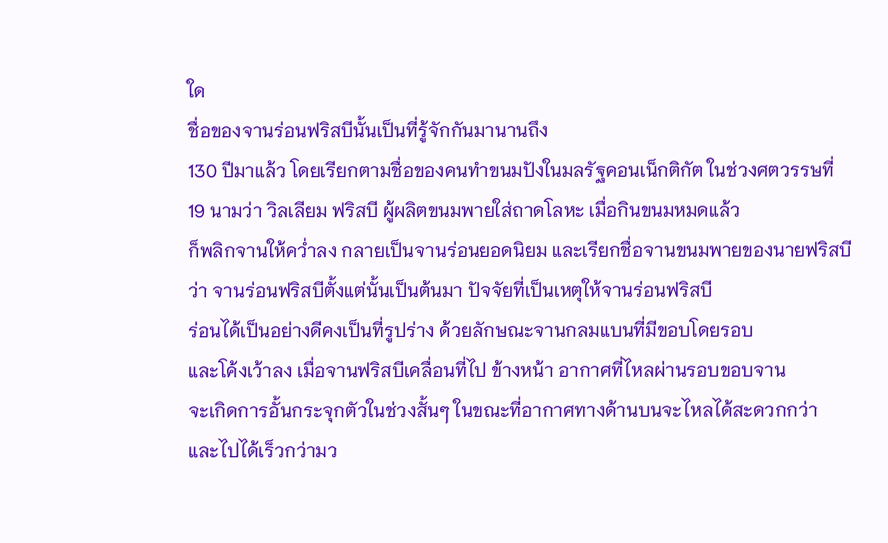ใด
ชื่อของจานร่อนฟริสบีนั้นเป็นที่รู้จักกันมานานถึง
130 ปีมาแล้ว โดยเรียกตามชื่อของคนทำขนมปังในมลรัฐคอนเน็กติกัต ในช่วงศตวรรษที่
19 นามว่า วิลเลียม ฟริสบี ผู้ผลิตขนมพายใส่ถาดโลหะ เมื่อกินขนมหมดแล้ว
ก็พลิกจานให้คว่ำลง กลายเป็นจานร่อนยอดนิยม และเรียกชื่อจานขนมพายของนายฟริสบี
ว่า จานร่อนฟริสบีตั้งแต่นั้นเป็นต้นมา ปัจจัยที่เป็นเหตุให้จานร่อนฟริสบี
ร่อนได้เป็นอย่างดีคงเป็นที่รูปร่าง ด้วยลักษณะจานกลมแบนที่มีขอบโดยรอบ
และโค้งเว้าลง เมื่อจานฟริสบีเคลื่อนที่ไป ข้างหน้า อากาศที่ไหลผ่านรอบขอบจาน
จะเกิดการอั้นกระจุกตัวในช่วงสั้นๆ ในขณะที่อากาศทางด้านบนจะไหลได้สะดวกกว่า
และไปได้เร็วกว่ามว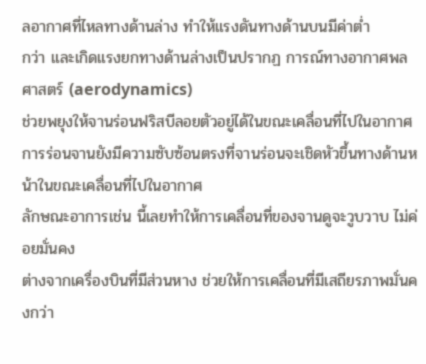ลอากาศที่ไหลทางด้านล่าง ทำให้แรงดันทางด้านบนมีค่าต่ำ
กว่า และเกิดแรงยกทางด้านล่างเป็นปรากฏ การณ์ทางอากาศพลศาสตร์ (aerodynamics)
ช่วยพยุงให้จานร่อนฟริสบีลอยตัวอยู่ได้ในขณะเคลื่อนที่ไปในอากาศ
การร่อนจานยังมีความซับซ้อนตรงที่จานร่อนจะเชิดหัวขึ้นทางด้านหน้าในขณะเคลื่อนที่ไปในอากาศ
ลักษณะอาการเช่น นี้เลยทำให้การเคลื่อนที่ของจานดูจะวูบวาบ ไม่ค่อยมั่นคง
ต่างจากเครื่องบินที่มีส่วนหาง ช่วยให้การเคลื่อนที่มีเสถียรภาพมั่นคงกว่า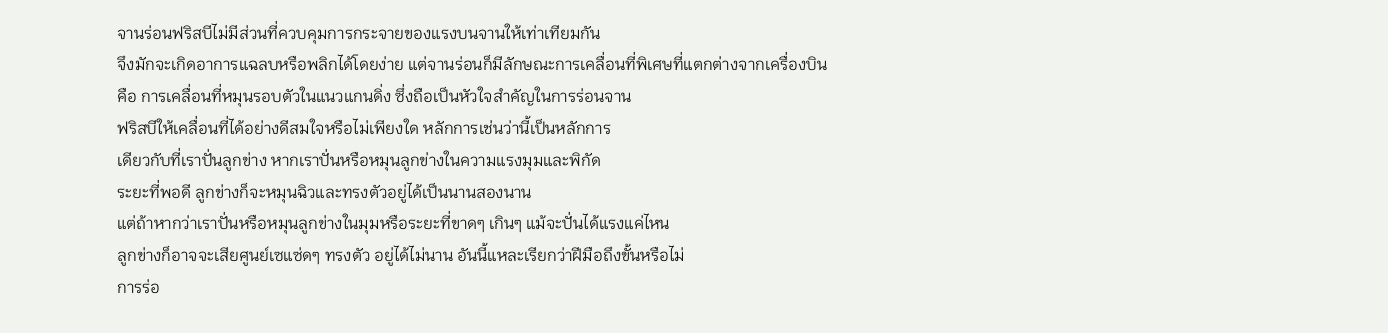จานร่อนฟริสบีไม่มีส่วนที่ควบคุมการกระจายของแรงบนจานให้เท่าเทียมกัน
จึงมักจะเกิดอาการแฉลบหรือพลิกได้โดยง่าย แต่จานร่อนก็มีลักษณะการเคลื่อนที่พิเศษที่แตกต่างจากเครื่องบิน
คือ การเคลื่อนที่หมุนรอบตัวในแนวแกนดิ่ง ซึ่งถือเป็นหัวใจสำคัญในการร่อนจาน
ฟริสบีให้เคลื่อนที่ได้อย่างดีสมใจหรือไม่เพียงใด หลักการเช่นว่านี้เป็นหลักการ
เดียวกับที่เราปั่นลูกข่าง หากเราปั่นหรือหมุนลูกข่างในความแรงมุมและพิกัด
ระยะที่พอดี ลูกข่างก็จะหมุนฉิวและทรงตัวอยู่ได้เป็นนานสองนาน
แต่ถ้าหากว่าเราปั่นหรือหมุนลูกข่างในมุมหรือระยะที่ขาดๆ เกินๆ แม้จะปั่นได้แรงแค่ไหน
ลูกข่างก็อาจจะเสียศูนย์เซแซ่ดๆ ทรงตัว อยู่ได้ไม่นาน อันนี้แหละเรียกว่าฝีมือถึงขั้นหรือไม่
การร่อ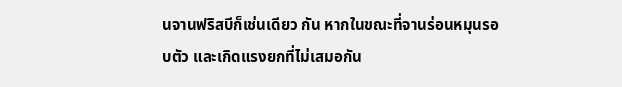นจานฟริสบีก็เช่นเดียว กัน หากในขณะที่จานร่อนหมุนรอบตัว และเกิดแรงยกที่ไม่เสมอกัน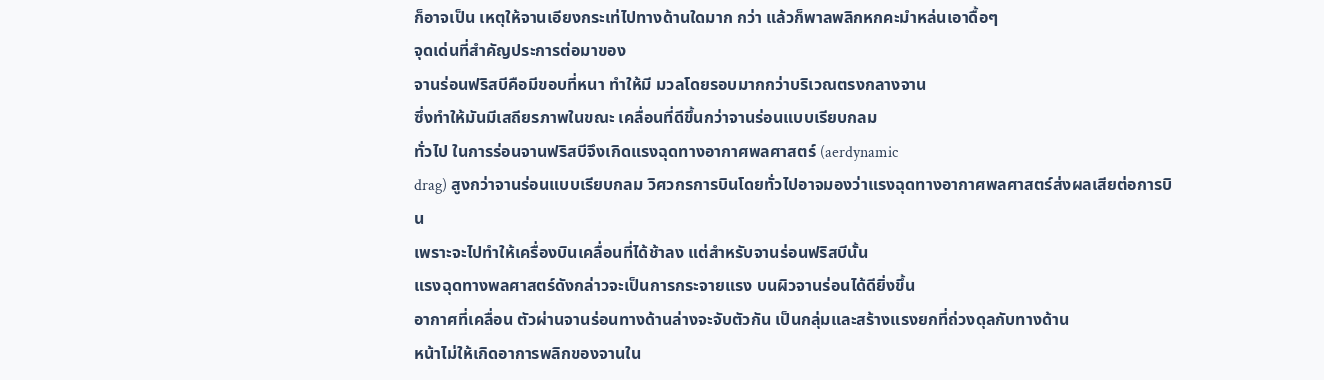ก็อาจเป็น เหตุให้จานเอียงกระเท่ไปทางด้านใดมาก กว่า แล้วก็พาลพลิกหกคะมำหล่นเอาดื้อๆ
จุดเด่นที่สำคัญประการต่อมาของ
จานร่อนฟริสบีคือมีขอบที่หนา ทำให้มี มวลโดยรอบมากกว่าบริเวณตรงกลางจาน
ซึ่งทำให้มันมีเสถียรภาพในขณะ เคลื่อนที่ดีขึ้นกว่าจานร่อนแบบเรียบกลม
ทั่วไป ในการร่อนจานฟริสบีจึงเกิดแรงฉุดทางอากาศพลศาสตร์ (aerdynamic
drag) สูงกว่าจานร่อนแบบเรียบกลม วิศวกรการบินโดยทั่วไปอาจมองว่าแรงฉุดทางอากาศพลศาสตร์ส่งผลเสียต่อการบิน
เพราะจะไปทำให้เครื่องบินเคลื่อนที่ได้ช้าลง แต่สำหรับจานร่อนฟริสบีนั้น
แรงฉุดทางพลศาสตร์ดังกล่าวจะเป็นการกระจายแรง บนผิวจานร่อนได้ดียิ่งขึ้น
อากาศที่เคลื่อน ตัวผ่านจานร่อนทางด้านล่างจะจับตัวกัน เป็นกลุ่มและสร้างแรงยกที่ถ่วงดุลกับทางด้าน
หน้าไม่ให้เกิดอาการพลิกของจานใน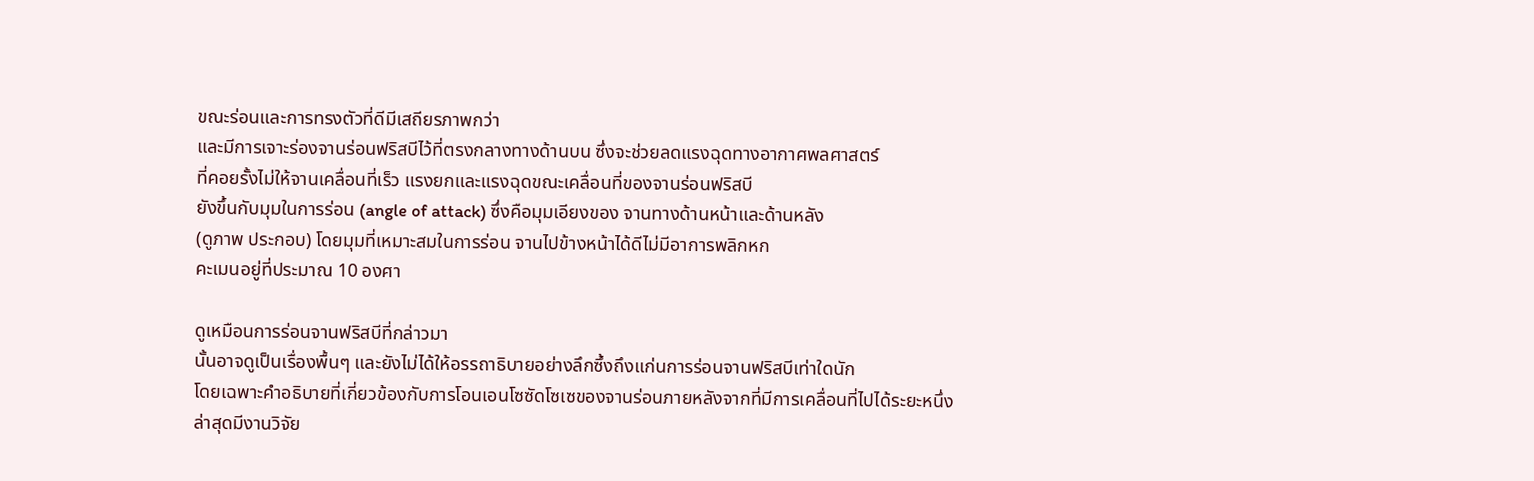ขณะร่อนและการทรงตัวที่ดีมีเสถียรภาพกว่า
และมีการเจาะร่องจานร่อนฟริสบีไว้ที่ตรงกลางทางด้านบน ซึ่งจะช่วยลดแรงฉุดทางอากาศพลศาสตร์
ที่คอยรั้งไม่ให้จานเคลื่อนที่เร็ว แรงยกและแรงฉุดขณะเคลื่อนที่ของจานร่อนฟริสบี
ยังขึ้นกับมุมในการร่อน (angle of attack) ซึ่งคือมุมเอียงของ จานทางด้านหน้าและด้านหลัง
(ดูภาพ ประกอบ) โดยมุมที่เหมาะสมในการร่อน จานไปข้างหน้าได้ดีไม่มีอาการพลิกหก
คะเมนอยู่ที่ประมาณ 10 องศา

ดูเหมือนการร่อนจานฟริสบีที่กล่าวมา
นั้นอาจดูเป็นเรื่องพื้นๆ และยังไม่ได้ให้อรรถาธิบายอย่างลึกซึ้งถึงแก่นการร่อนจานฟริสบีเท่าใดนัก
โดยเฉพาะคำอธิบายที่เกี่ยวข้องกับการโอนเอนโซซัดโซเซของจานร่อนภายหลังจากที่มีการเคลื่อนที่ไปได้ระยะหนึ่ง
ล่าสุดมีงานวิจัย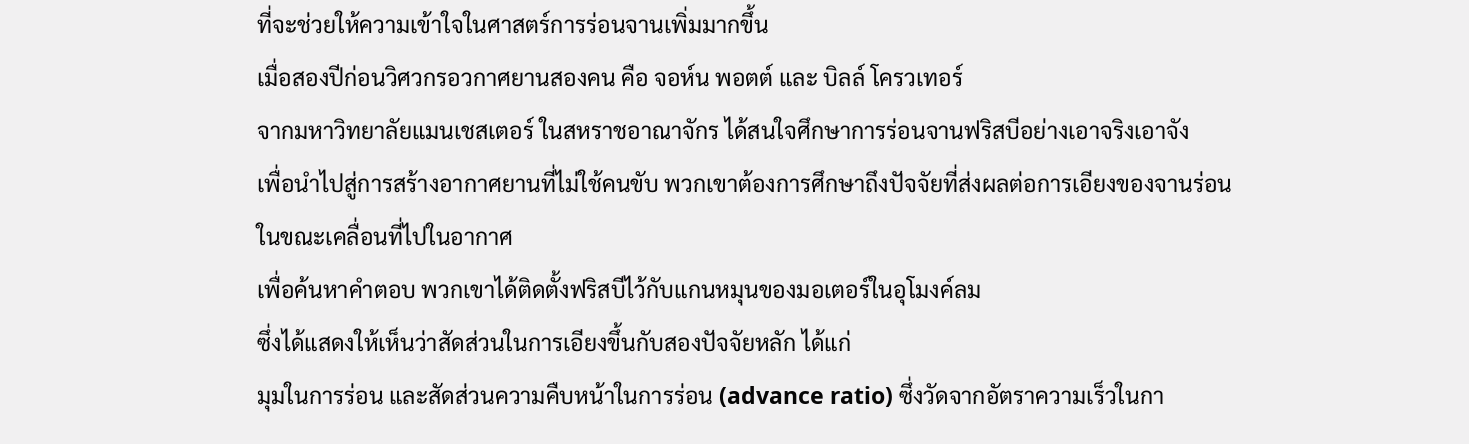ที่จะช่วยให้ความเข้าใจในศาสตร์การร่อนจานเพิ่มมากขึ้น
เมื่อสองปีก่อนวิศวกรอวกาศยานสองคน คือ จอห์น พอตต์ และ บิลล์ โครวเทอร์
จากมหาวิทยาลัยแมนเชสเตอร์ ในสหราชอาณาจักร ได้สนใจศึกษาการร่อนจานฟริสบีอย่างเอาจริงเอาจัง
เพื่อนำไปสู่การสร้างอากาศยานที่ไม่ใช้คนขับ พวกเขาต้องการศึกษาถึงปัจจัยที่ส่งผลต่อการเอียงของจานร่อนในขณะเคลื่อนที่ไปในอากาศ
เพื่อค้นหาคำตอบ พวกเขาได้ติดตั้งฟริสบีไว้กับแกนหมุนของมอเตอร์ในอุโมงค์ลม
ซึ่งได้แสดงให้เห็นว่าสัดส่วนในการเอียงขึ้นกับสองปัจจัยหลัก ได้แก่
มุมในการร่อน และสัดส่วนความคืบหน้าในการร่อน (advance ratio) ซึ่งวัดจากอัตราความเร็วในกา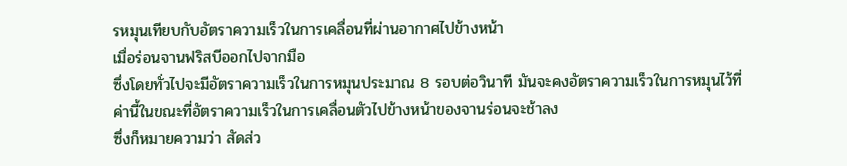รหมุนเทียบกับอัตราความเร็วในการเคลื่อนที่ผ่านอากาศไปข้างหน้า
เมื่อร่อนจานฟริสบีออกไปจากมือ
ซึ่งโดยทั่วไปจะมีอัตราความเร็วในการหมุนประมาณ 8 รอบต่อวินาที มันจะคงอัตราความเร็วในการหมุนไว้ที่ค่านี้ในขณะที่อัตราความเร็วในการเคลื่อนตัวไปข้างหน้าของจานร่อนจะช้าลง
ซึ่งก็หมายความว่า สัดส่ว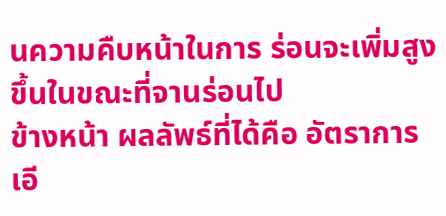นความคืบหน้าในการ ร่อนจะเพิ่มสูงขึ้นในขณะที่จานร่อนไป
ข้างหน้า ผลลัพธ์ที่ได้คือ อัตราการเอี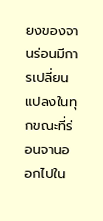ยงของจานร่อนมีการเปลี่ยนแปลงในทุกขณะที่ร่อนจานออกไปใน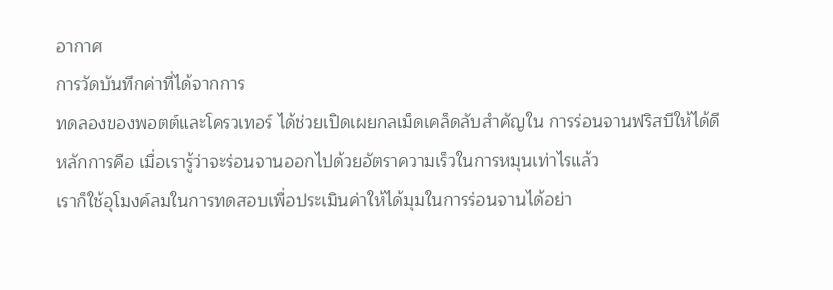อากาศ
การวัดบันทึกค่าที่ได้จากการ
ทดลองของพอตต์และโครวเทอร์ ได้ช่วยเปิดเผยกลเม็ดเคล็ดลับสำคัญใน การร่อนจานฟริสบีให้ได้ดี
หลักการคือ เมื่อเรารู้ว่าจะร่อนจานออกไปด้วยอัตราความเร็วในการหมุนเท่าไรแล้ว
เราก็ใช้อุโมงค์ลมในการทดสอบเพื่อประเมินค่าให้ได้มุมในการร่อนจานได้อย่า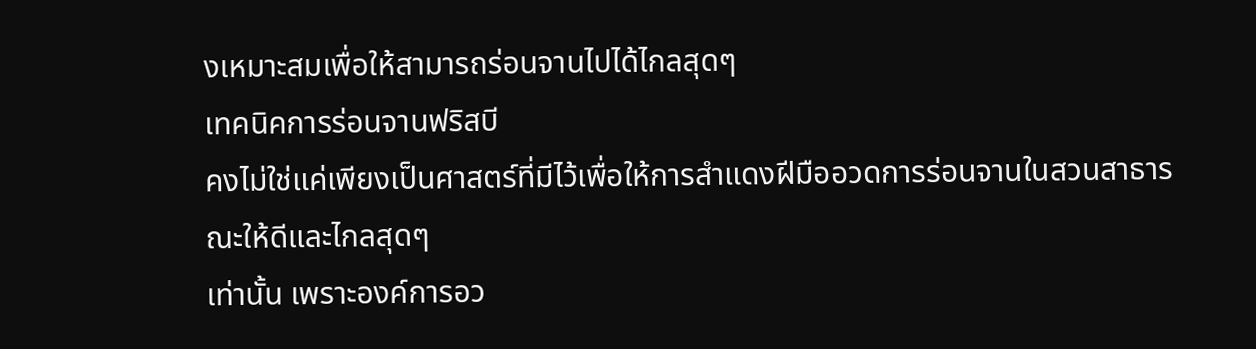งเหมาะสมเพื่อให้สามารถร่อนจานไปได้ไกลสุดๆ
เทคนิคการร่อนจานฟริสบี
คงไม่ใช่แค่เพียงเป็นศาสตร์ที่มีไว้เพื่อให้การสำแดงฝีมืออวดการร่อนจานในสวนสาธารณะให้ดีและไกลสุดๆ
เท่านั้น เพราะองค์การอว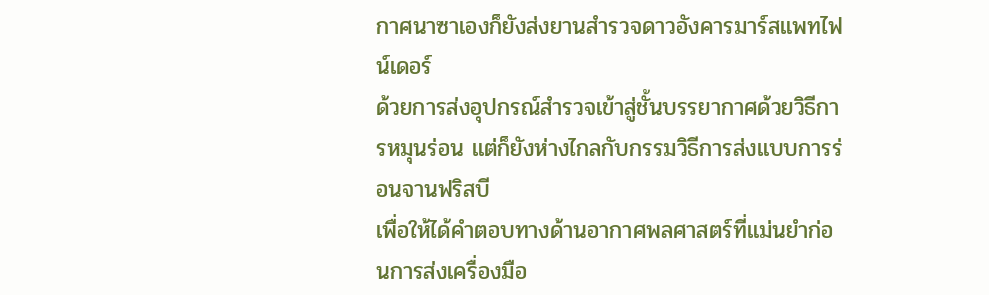กาศนาซาเองก็ยังส่งยานสำรวจดาวอังคารมาร์สแพทไฟน์เดอร์
ด้วยการส่งอุปกรณ์สำรวจเข้าสู่ชั้นบรรยากาศด้วยวิธีการหมุนร่อน แต่ก็ยังห่างไกลกับกรรมวิธีการส่งแบบการร่อนจานฟริสบี
เพื่อให้ได้คำตอบทางด้านอากาศพลศาสตร์ที่แม่นยำก่อนการส่งเครื่องมือ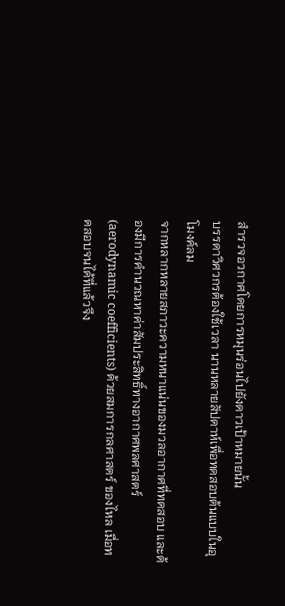สำรวจอวกาศโดยการหมุนร่อนไปยังดาวเป้าหมายนั้น
บรรดาวิศวกรต้องใช้เวลา นานหลายสัปดาห์เพื่อทดสอบต้นแบบในอุโมงค์ลม
จากหลากหลายสภาวะความหนาแน่นของมวลอากาศที่ทดสอบ และต้องมีการคำนวณหาค่าสัมประสิทธิ์ทางอากาศพลศาสตร์
(aerodynamic coefficients) ด้วยสมการกลศาสตร์ ของไหล เมื่อทดสอบจนได้ที่แล้วจึง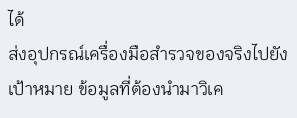ได้
ส่งอุปกรณ์เครื่องมือสำรวจของจริงไปยังเป้าหมาย ข้อมูลที่ต้องนำมาวิเค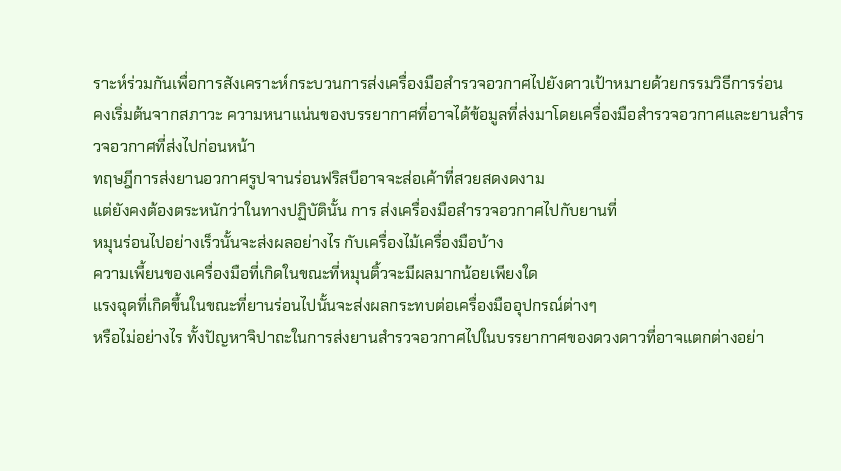ราะห์ร่วมกันเพื่อการสังเคราะห์กระบวนการส่งเครื่องมือสำรวจอวกาศไปยังดาวเป้าหมายด้วยกรรมวิธีการร่อน
คงเริ่มต้นจากสภาวะ ความหนาแน่นของบรรยากาศที่อาจได้ข้อมูลที่ส่งมาโดยเครื่องมือสำรวจอวกาศและยานสำรวจอวกาศที่ส่งไปก่อนหน้า
ทฤษฎีการส่งยานอวกาศรูปจานร่อนฟริสบีอาจจะส่อเค้าที่สวยสดงดงาม
แต่ยังคงต้องตระหนักว่าในทางปฏิบัตินั้น การ ส่งเครื่องมือสำรวจอวกาศไปกับยานที่
หมุนร่อนไปอย่างเร็วนั้นจะส่งผลอย่างไร กับเครื่องไม้เครื่องมือบ้าง
ความเพี้ยนของเครื่องมือที่เกิดในขณะที่หมุนติ้วจะมีผลมากน้อยเพียงใด
แรงฉุดที่เกิดขึ้นในขณะที่ยานร่อนไปนั้นจะส่งผลกระทบต่อเครื่องมืออุปกรณ์ต่างๆ
หรือไม่อย่างไร ทั้งปัญหาจิปาถะในการส่งยานสำรวจอวกาศไปในบรรยากาศของดวงดาวที่อาจแตกต่างอย่า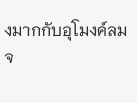งมากกับอุโมงค์ลม
จ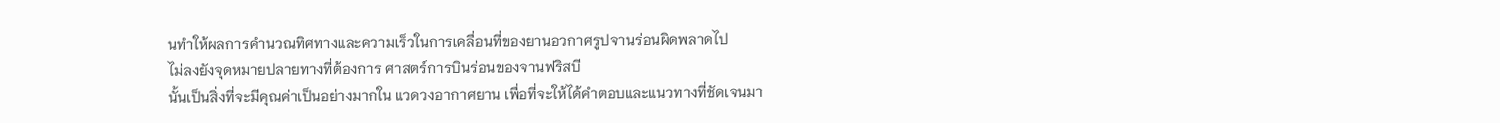นทำให้ผลการคำนวณทิศทางและความเร็วในการเคลื่อนที่ของยานอวกาศรูปจานร่อนผิดพลาดไป
ไม่ลงยังจุดหมายปลายทางที่ต้องการ ศาสตร์การบินร่อนของจานฟริสบี
นั้นเป็นสิ่งที่จะมีคุณค่าเป็นอย่างมากใน แวดวงอากาศยาน เพื่อที่จะให้ได้คำตอบและแนวทางที่ชัดเจนมา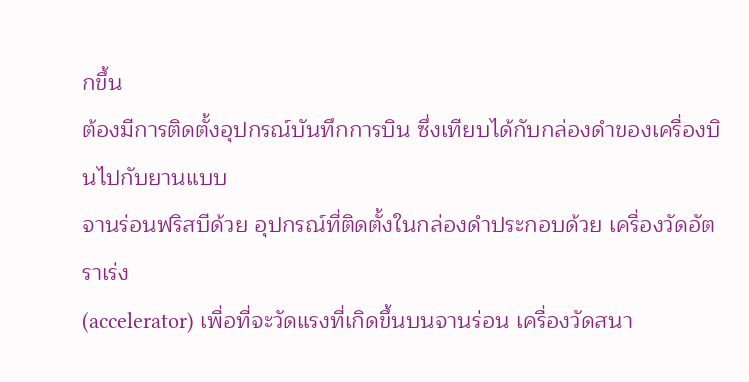กขึ้น
ต้องมีการติดตั้งอุปกรณ์บันทึกการบิน ซึ่งเทียบได้กับกล่องดำของเครื่องบินไปกับยานแบบ
จานร่อนฟริสบีด้วย อุปกรณ์ที่ติดตั้งในกล่องดำประกอบด้วย เครื่องวัดอัตราเร่ง
(accelerator) เพื่อที่จะวัดแรงที่เกิดขึ้นบนจานร่อน เครื่องวัดสนา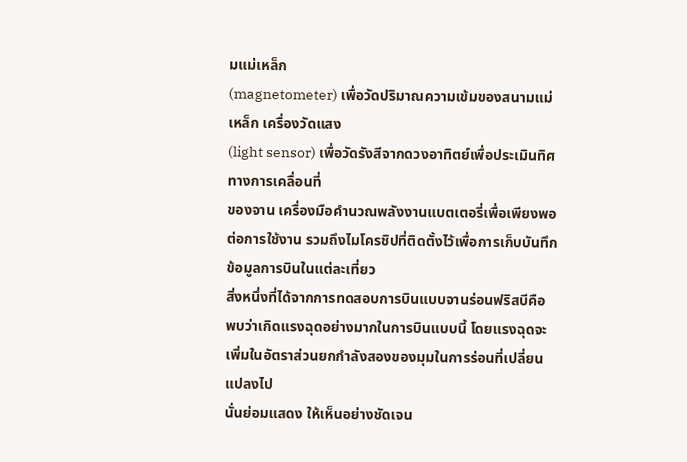มแม่เหล็ก
(magnetometer) เพื่อวัดปริมาณความเข้มของสนามแม่เหล็ก เครื่องวัดแสง
(light sensor) เพื่อวัดรังสีจากดวงอาทิตย์เพื่อประเมินทิศทางการเคลื่อนที่
ของจาน เครื่องมือคำนวณพลังงานแบตเตอรี่เพื่อเพียงพอต่อการใช้งาน รวมถึงไมโครชิปที่ติดตั้งไว้เพื่อการเก็บบันทึกข้อมูลการบินในแต่ละเที่ยว
สิ่งหนึ่งที่ได้จากการทดสอบการบินแบบจานร่อนฟริสบีคือ
พบว่าเกิดแรงฉุดอย่างมากในการบินแบบนี้ โดยแรงฉุดจะเพิ่มในอัตราส่วนยกกำลังสองของมุมในการร่อนที่เปลี่ยนแปลงไป
นั่นย่อมแสดง ให้เห็นอย่างชัดเจน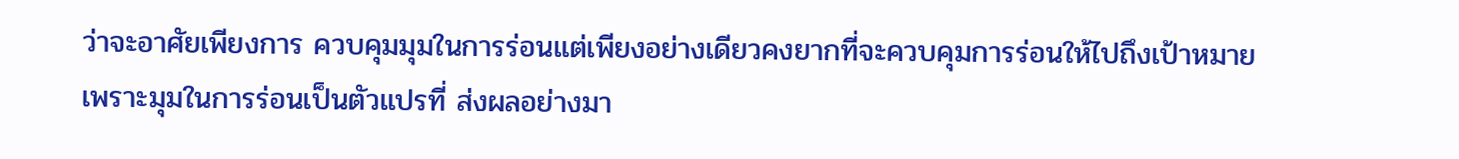ว่าจะอาศัยเพียงการ ควบคุมมุมในการร่อนแต่เพียงอย่างเดียวคงยากที่จะควบคุมการร่อนให้ไปถึงเป้าหมาย
เพราะมุมในการร่อนเป็นตัวแปรที่ ส่งผลอย่างมา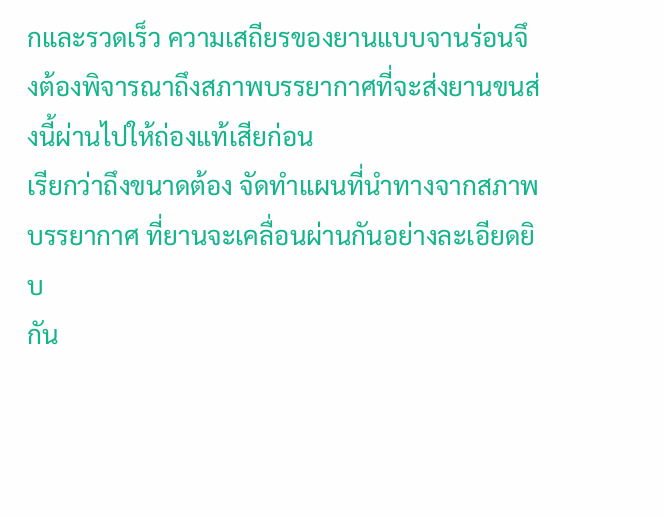กและรวดเร็ว ความเสถียรของยานแบบจานร่อนจึงต้องพิจารณาถึงสภาพบรรยากาศที่จะส่งยานขนส่งนี้ผ่านไปให้ถ่องแท้เสียก่อน
เรียกว่าถึงขนาดต้อง จัดทำแผนที่นำทางจากสภาพบรรยากาศ ที่ยานจะเคลื่อนผ่านกันอย่างละเอียดยิบ
กัน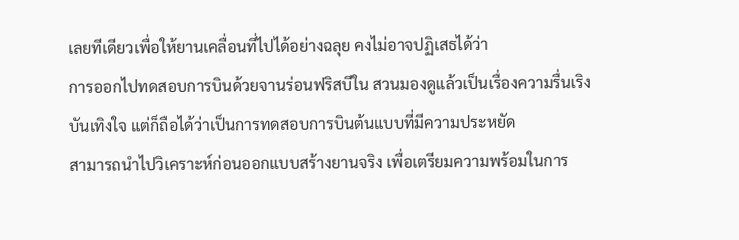เลยทีเดียวเพื่อให้ยานเคลื่อนที่ไปได้อย่างฉลุย คงไม่อาจปฏิเสธได้ว่า
การออกไปทดสอบการบินด้วยจานร่อนฟริสบีใน สวนมองดูแล้วเป็นเรื่องความรื่นเริง
บันเทิงใจ แต่ก็ถือได้ว่าเป็นการทดสอบการบินต้นแบบที่มีความประหยัด
สามารถนำไปวิเคราะห์ก่อนออกแบบสร้างยานจริง เพื่อเตรียมความพร้อมในการ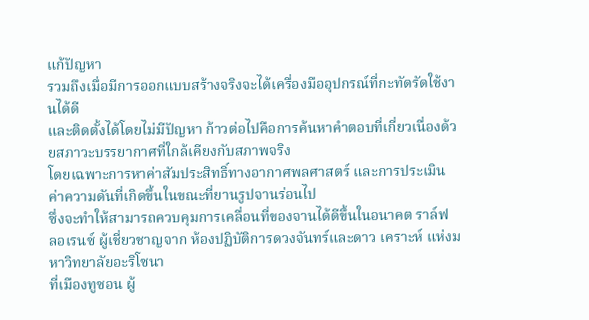แก้ปัญหา
รวมถึงเมื่อมีการออกแบบสร้างจริงจะได้เครื่องมืออุปกรณ์ที่กะทัดรัดใช้งานได้ดี
และติดตั้งได้โดยไม่มีปัญหา ก้าวต่อไปคือการค้นหาคำตอบที่เกี่ยวเนื่องด้วยสภาวะบรรยากาศที่ใกล้เคียงกับสภาพจริง
โดยเฉพาะการหาค่าสัมประสิทธิ์ทางอากาศพลศาสตร์ และการประเมินค่าความดันที่เกิดขึ้นในขณะที่ยานรูปจานร่อนไป
ซึ่งจะทำให้สามารถควบคุมการเคลื่อนที่ของจานได้ดีขึ้นในอนาคต ราล์ฟ
ลอเรนซ์ ผู้เชี่ยวชาญจาก ห้องปฏิบัติการดวงจันทร์และดาว เคราะห์ แห่งมหาวิทยาลัยอะริโซนา
ที่เมืองทูซอน ผู้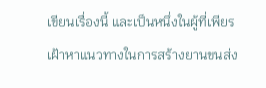เขียนเรื่องนี้ และเป็นหนึ่งในผู้ที่เพียรเฝ้าหาแนวทางในการสร้างยานขนส่ง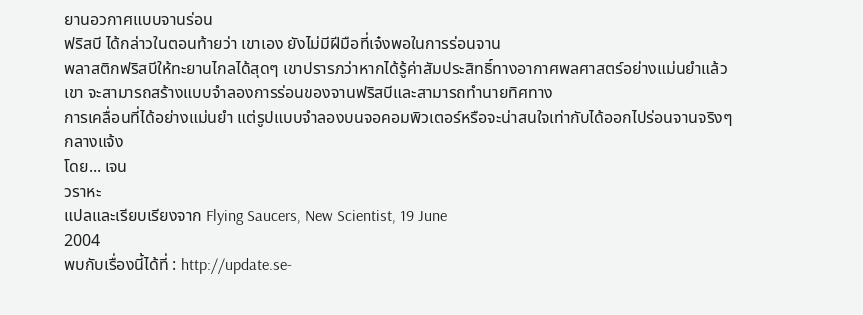ยานอวกาศแบบจานร่อน
ฟริสบี ได้กล่าวในตอนท้ายว่า เขาเอง ยังไม่มีฝีมือที่เจ๋งพอในการร่อนจาน
พลาสติกฟริสบีให้ทะยานไกลได้สุดๆ เขาปรารภว่าหากได้รู้ค่าสัมประสิทธิ์ทางอากาศพลศาสตร์อย่างแม่นยำแล้ว
เขา จะสามารถสร้างแบบจำลองการร่อนของจานฟริสบีและสามารถทำนายทิศทาง
การเคลื่อนที่ได้อย่างแม่นยำ แต่รูปแบบจำลองบนจอคอมพิวเตอร์หรือจะน่าสนใจเท่ากับได้ออกไปร่อนจานจริงๆ
กลางแจ้ง
โดย... เจน
วราหะ
แปลและเรียบเรียงจาก Flying Saucers, New Scientist, 19 June
2004
พบกับเรื่องนี้ได้ที่ : http://update.se-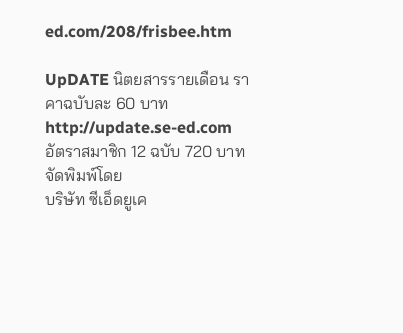ed.com/208/frisbee.htm

UpDATE นิตยสารรายเดือน ราคาฉบับละ 60 บาท
http://update.se-ed.com
อัตราสมาชิก 12 ฉบับ 720 บาท จัดพิมพ์โดย
บริษัท ซีเอ็ดยูเค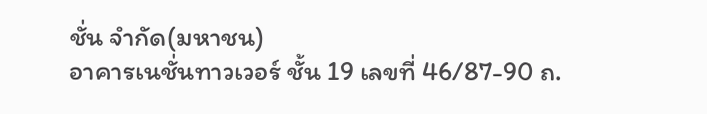ชั่น จำกัด(มหาชน)
อาคารเนชั่นทาวเวอร์ ชั้น 19 เลขที่ 46/87-90 ถ.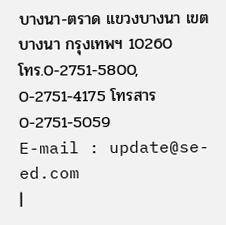บางนา-ตราด แขวงบางนา เขตบางนา กรุงเทพฯ 10260
โทร.0-2751-5800, 0-2751-4175 โทรสาร 0-2751-5059
E-mail : update@se-ed.com
|